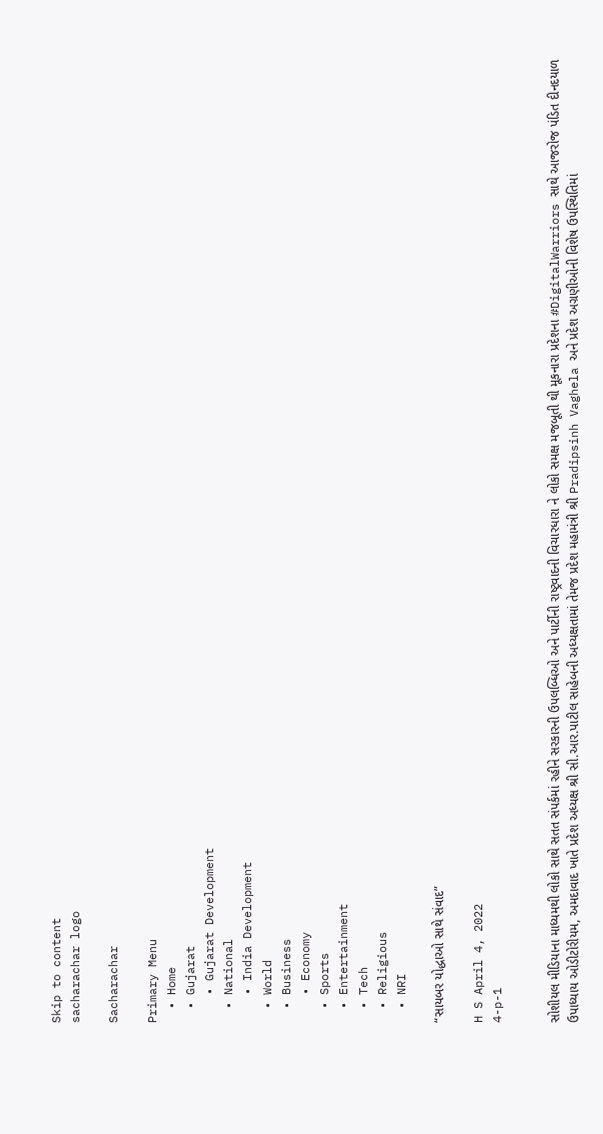Skip to content
sacharachar logo

Sacharachar

Primary Menu
  • Home
  • Gujarat
    • Gujarat Development
  • National
    • India Development
  • World
  • Business
    • Economy
  • Sports
  • Entertainment
  • Tech
  • Religious
  • NRI

“સાયબર યોદ્ધાઓ સાથે સંવાદ”

H S April 4, 2022
4-p-1


સોશીયલ મીડિયાના માધ્યમથી લોકો સાથે સતત સંપર્કમાં રહીને સરકારની ઉપલબ્ધિઓ અને પાર્ટીની રાષ્ટ્રવાદની વિચારધારા ને લોકો સમક્ષ મજબૂતી થી મૂકનારા પ્રદેશના #DigitalWarriors સાથે આજરોજ પંડિત દીનદયાળ ઉપાધ્યાય ઓડીટોરીયમ, અમદાવાદ ખાતે પ્રદેશ અધ્યક્ષ શ્રી સી.આર.પાટીલ સાહેબની અધ્યક્ષતામાં તેમજ પ્રદેશ મહામંત્રી શ્રી Pradipsinh Vaghela અને પ્રદેશ અગ્રણીઓની વિશેષ ઉપસ્થિતિમાં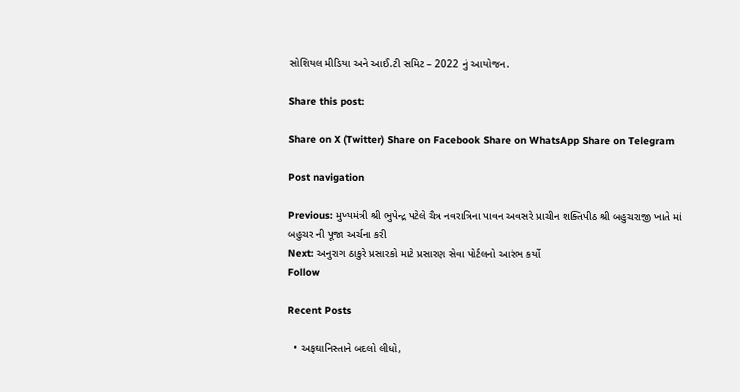સોશિયલ મીડિયા અને આઈ.ટી સમિટ – 2022 નું આયોજન.

Share this post:

Share on X (Twitter) Share on Facebook Share on WhatsApp Share on Telegram

Post navigation

Previous: મુખ્યમંત્રી શ્રી ભુપેન્દ્ર પટેલે ચૈત્ર નવરાત્રિના પાવન અવસરે પ્રાચીન શક્તિપીઠ શ્રી બહુચરાજી ખાતે માં બહુચર ની પૂજા અર્ચના કરી
Next: અનુરાગ ઠાકુરે પ્રસારકો માટે પ્રસારણ સેવા પોર્ટલનો આરંભ કર્યો
Follow

Recent Posts

  • અફઘાનિસ્તાને બદલો લીધો,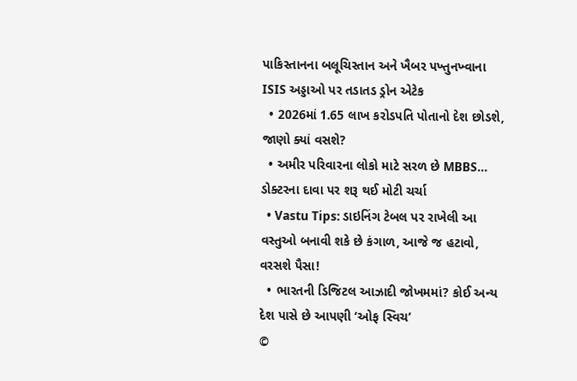પાકિસ્તાનના બલૂચિસ્તાન અને ખૈબર પખ્તુનખ્વાના ISIS અડ્ડાઓ પર તડાતડ ડ્રોન એટેક
  • 2026માં 1.65 લાખ કરોડપતિ પોતાનો દેશ છોડશે, જાણો ક્યાં વસશે?
  • અમીર પરિવારના લોકો માટે સરળ છે MBBS… ડોક્ટરના દાવા પર શરૂ થઈ મોટી ચર્ચા
  • Vastu Tips: ડાઇનિંગ ટેબલ પર રાખેલી આ વસ્તુઓ બનાવી શકે છે કંગાળ, આજે જ હટાવો, વરસશે પૈસા!
  • ભારતની ડિજિટલ આઝાદી જોખમમાં? કોઈ અન્ય દેશ પાસે છે આપણી ‘ઓફ સ્વિચ’
©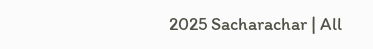2025 Sacharachar | All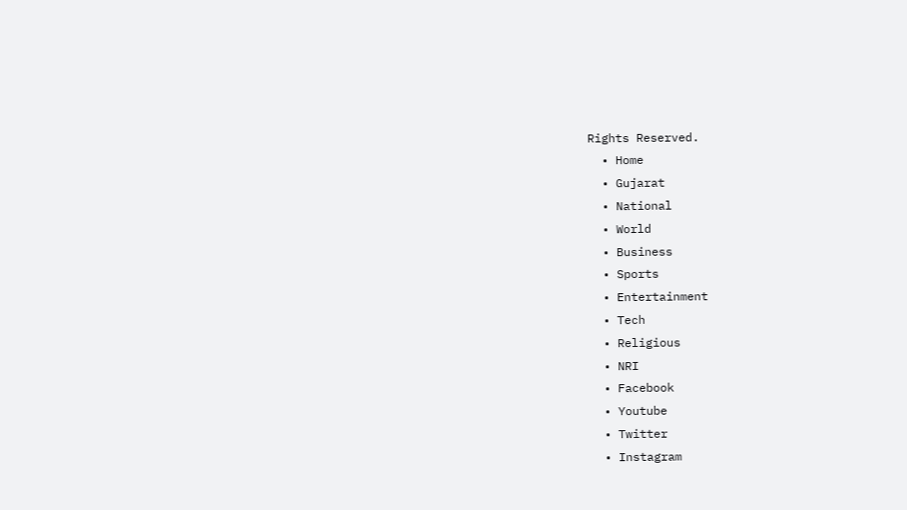Rights Reserved.
  • Home
  • Gujarat
  • National
  • World
  • Business
  • Sports
  • Entertainment
  • Tech
  • Religious
  • NRI
  • Facebook
  • Youtube
  • Twitter
  • Instagram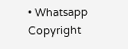• Whatsapp
Copyright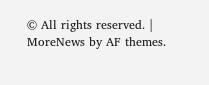© All rights reserved. | MoreNews by AF themes.